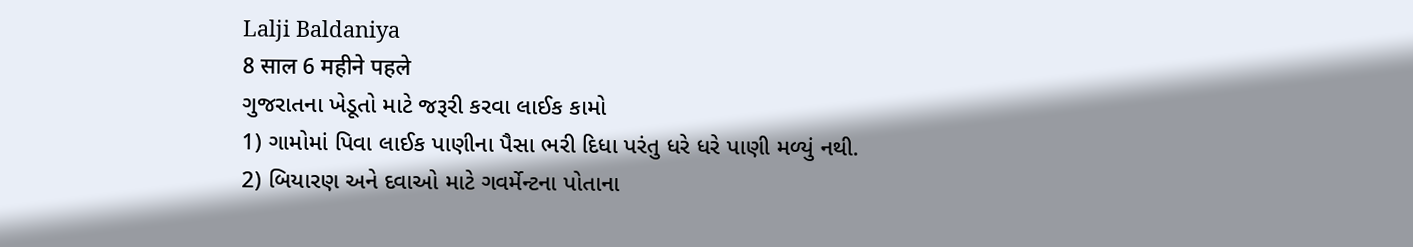Lalji Baldaniya
8 साल 6 महीने पहले
ગુજરાતના ખેડૂતો માટે જરૂરી કરવા લાઈક કામો
1) ગામોમાં પિવા લાઈક પાણીના પૈસા ભરી દિધા પરંતુ ધરે ધરે પાણી મળ્યું નથી.
2) બિયારણ અને દવાઓ માટે ગવર્મેન્ટના પોતાના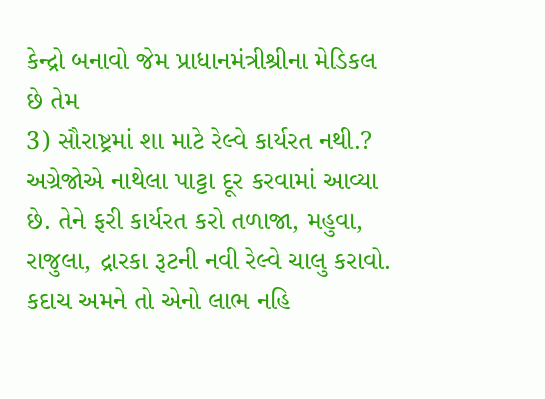કેન્દ્રો બનાવો જેમ પ્રાધાનમંત્રીશ્રીના મેડિકલ છે તેમ
3) સૌરાષ્ટ્રમાં શા માટે રેલ્વે કાર્યરત નથી.? અગ્રેજોએ નાથેલા પાટ્ટા દૂર કરવામાં આવ્યા છે. તેને ફરી કાર્યરત કરો તળાજા, મહુવા, રાજુલા, દ્રારકા રૂટની નવી રેલ્વે ચાલુ કરાવો. કદાચ અમને તો એનો લાભ નહિ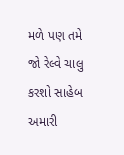મળે પણ તમે જો રેલ્વે ચાલુ કરશો સાહેબ અમારી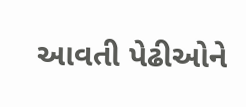આવતી પેઢીઓને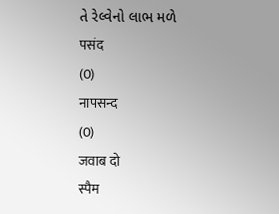તે રેલ્વેનો લાભ મળે
पसंद
(0)
नापसन्द
(0)
जवाब दो
स्पैम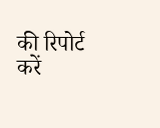की रिपोर्ट करें